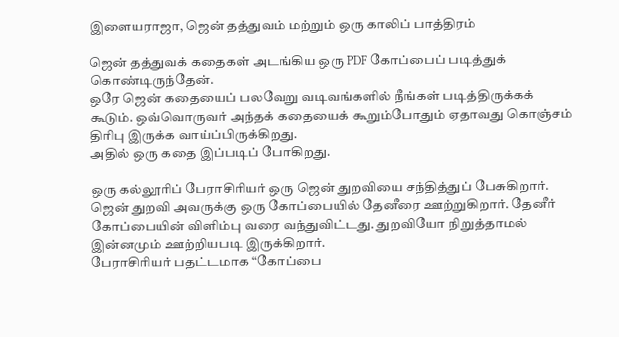இளையராஜா, ஜென் தத்துவம் மற்றும் ஒரு காலிப் பாத்திரம்

ஜென் தத்துவக் கதைகள் அடங்கிய ஒரு PDF கோப்பைப் படித்துக் கொண்டிருந்தேன்.
ஒரே ஜென் கதையைப் பலவேறு வடிவங்களில் நீங்கள் படித்திருக்கக் கூடும். ஒவ்வொருவர் அந்தக் கதையைக் கூறும்போதும் ஏதாவது கொஞ்சம் திரிபு இருக்க வாய்ப்பிருக்கிறது.
அதில் ஒரு கதை இப்படிப் போகிறது.

ஒரு கல்லூரிப் பேராசிரியர் ஒரு ஜென் துறவியை சந்தித்துப் பேசுகிறார். ஜென் துறவி அவருக்கு ஒரு கோப்பையில் தேனீரை ஊற்றுகிறார். தேனீர் கோப்பையின் விளிம்பு வரை வந்துவிட்டது. துறவியோ நிறுத்தாமல் இன்னமும் ஊற்றியபடி இருக்கிறார்.
பேராசிரியர் பதட்டமாக “கோப்பை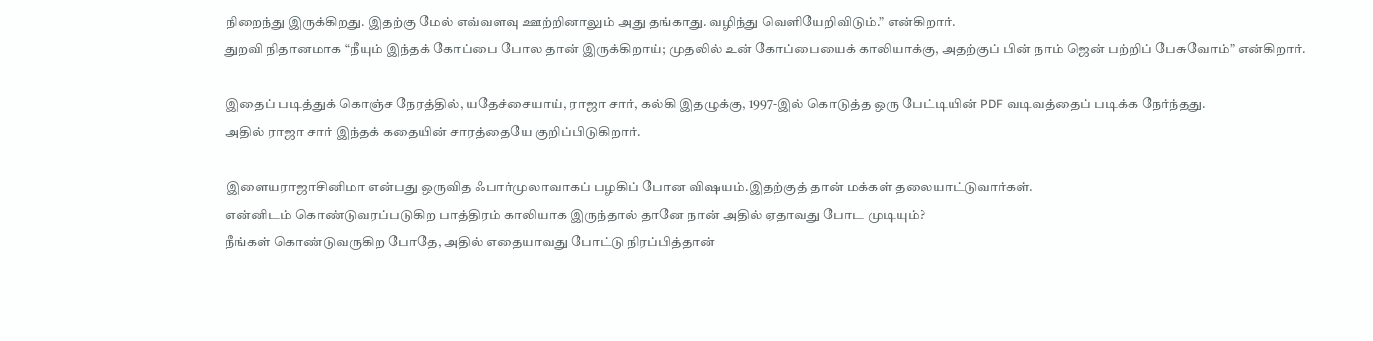நிறைந்து இருக்கிறது. இதற்கு மேல் எவ்வளவு ஊற்றினாலும் அது தங்காது. வழிந்து வெளியேறிவிடும்.” என்கிறார்.
துறவி நிதானமாக “நீயும் இந்தக் கோப்பை போல தான் இருக்கிறாய்; முதலில் உன் கோப்பையைக் காலியாக்கு, அதற்குப் பின் நாம் ஜென் பற்றிப் பேசுவோம்” என்கிறார்.

இதைப் படித்துக் கொஞ்ச நேரத்தில், யதேச்சையாய், ராஜா சார், கல்கி இதழுக்கு, 1997-இல் கொடுத்த ஒரு பேட்டியின் PDF வடிவத்தைப் படிக்க நேர்ந்தது.
அதில் ராஜா சார் இந்தக் கதையின் சாரத்தையே குறிப்பிடுகிறார்.

இளையராஜாசினிமா என்பது ஒருவித ஃபார்முலாவாகப் பழகிப் போன விஷயம்.இதற்குத் தான் மக்கள் தலையாட்டுவார்கள்.
என்னிடம் கொண்டுவரப்படுகிற பாத்திரம் காலியாக இருந்தால் தானே நான் அதில் ஏதாவது போட முடியும்?
நீங்கள் கொண்டுவருகிற போதே, அதில் எதையாவது போட்டு நிரப்பித்தான்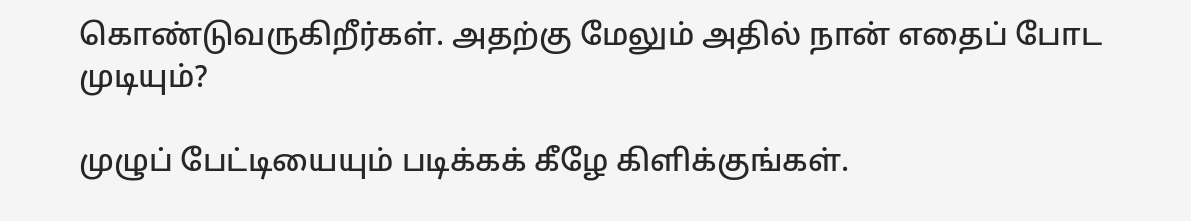கொண்டுவருகிறீர்கள். அதற்கு மேலும் அதில் நான் எதைப் போட முடியும்?

முழுப் பேட்டியையும் படிக்கக் கீழே கிளிக்குங்கள்.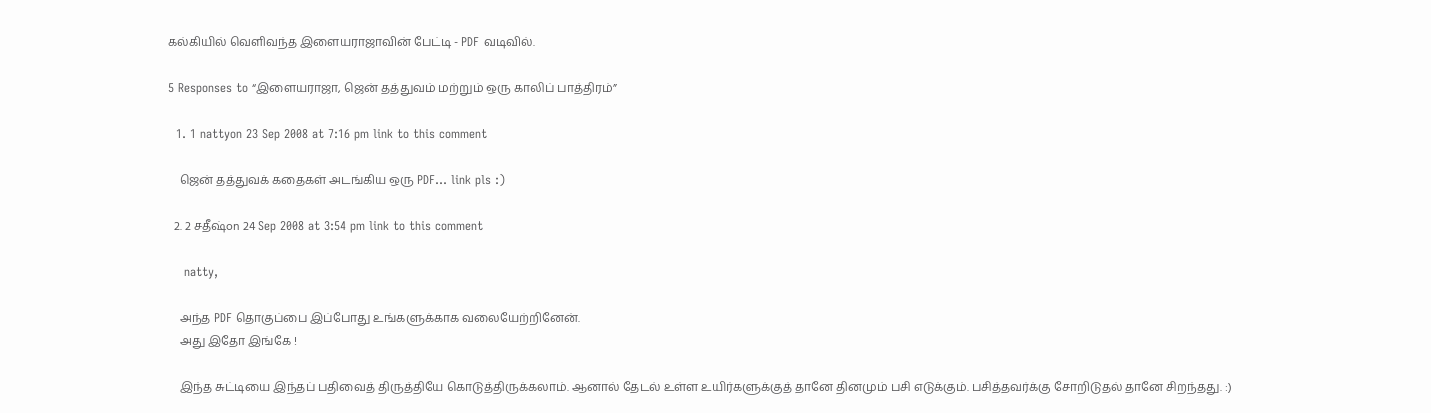கல்கியில் வெளிவந்த இளையராஜாவின் பேட்டி - PDF வடிவில்.

5 Responses to “இளையராஜா, ஜென் தத்துவம் மற்றும் ஒரு காலிப் பாத்திரம்”

  1. 1 nattyon 23 Sep 2008 at 7:16 pm link to this comment

    ஜென் தத்துவக் கதைகள் அடங்கிய ஒரு PDF… link pls :)

  2. 2 சதீஷ்on 24 Sep 2008 at 3:54 pm link to this comment

    natty,

    அந்த PDF தொகுப்பை இப்போது உங்களுக்காக வலையேற்றினேன்.
    அது இதோ இங்கே !

    இந்த சுட்டியை இந்தப் பதிவைத் திருத்தியே கொடுத்திருக்கலாம். ஆனால் தேடல் உள்ள உயிர்களுக்குத் தானே தினமும் பசி எடுக்கும். பசித்தவர்க்கு சோறிடுதல் தானே சிறந்தது. :)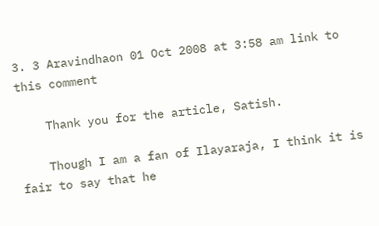3. 3 Aravindhaon 01 Oct 2008 at 3:58 am link to this comment

    Thank you for the article, Satish.

    Though I am a fan of Ilayaraja, I think it is fair to say that he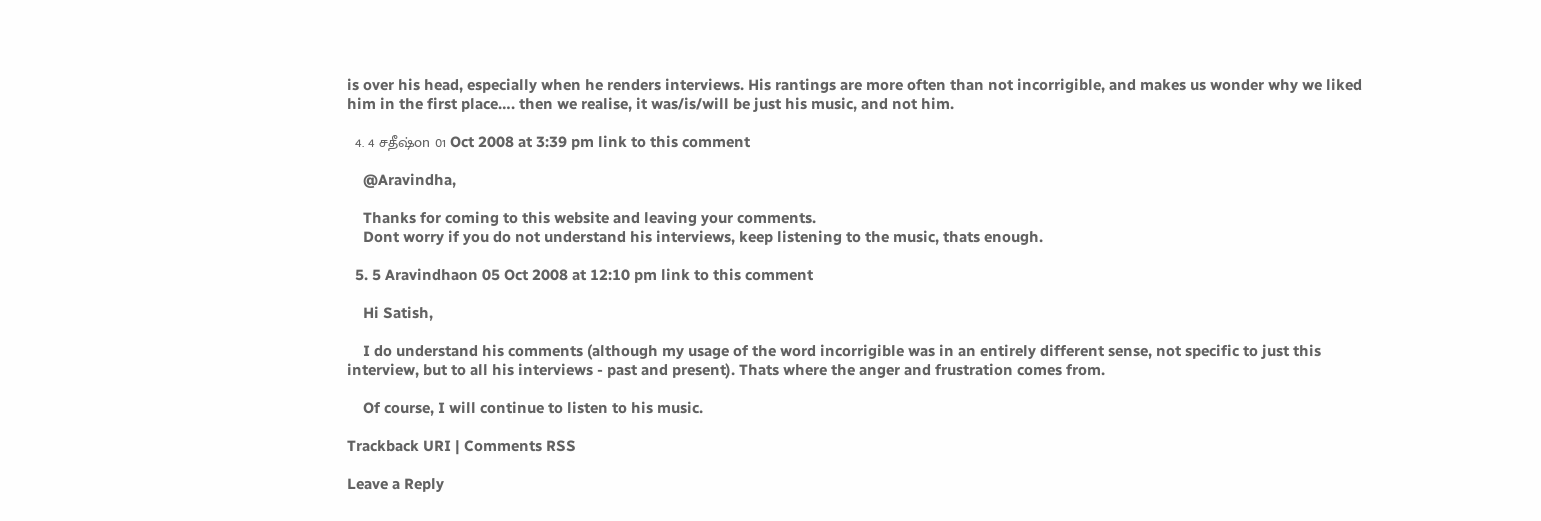is over his head, especially when he renders interviews. His rantings are more often than not incorrigible, and makes us wonder why we liked him in the first place…. then we realise, it was/is/will be just his music, and not him.

  4. 4 சதீஷ்on 01 Oct 2008 at 3:39 pm link to this comment

    @Aravindha,

    Thanks for coming to this website and leaving your comments.
    Dont worry if you do not understand his interviews, keep listening to the music, thats enough.

  5. 5 Aravindhaon 05 Oct 2008 at 12:10 pm link to this comment

    Hi Satish,

    I do understand his comments (although my usage of the word incorrigible was in an entirely different sense, not specific to just this interview, but to all his interviews - past and present). Thats where the anger and frustration comes from.

    Of course, I will continue to listen to his music.

Trackback URI | Comments RSS

Leave a Reply